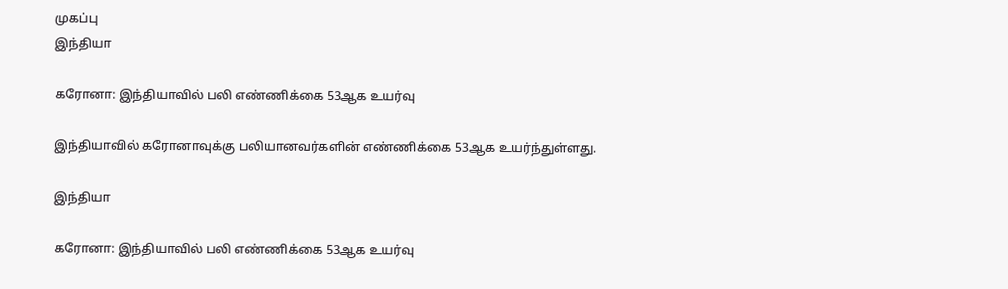முகப்பு
இந்தியா

கரோனா: இந்தியாவில் பலி எண்ணிக்கை 53ஆக உயர்வு

இந்தியாவில் கரோனாவுக்கு பலியானவர்களின் எண்ணிக்கை 53ஆக உயர்ந்துள்ளது.

இந்தியா

கரோனா: இந்தியாவில் பலி எண்ணிக்கை 53ஆக உயர்வு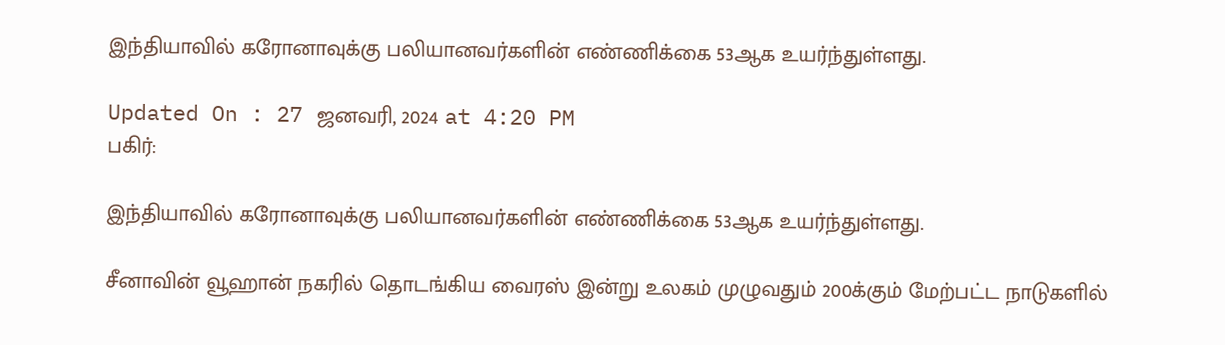இந்தியாவில் கரோனாவுக்கு பலியானவர்களின் எண்ணிக்கை 53ஆக உயர்ந்துள்ளது.

Updated On : 27 ஜனவரி, 2024 at 4:20 PM
பகிர்:

இந்தியாவில் கரோனாவுக்கு பலியானவர்களின் எண்ணிக்கை 53ஆக உயர்ந்துள்ளது.

சீனாவின் வூஹான் நகரில் தொடங்கிய வைரஸ் இன்று உலகம் முழுவதும் 200க்கும் மேற்பட்ட நாடுகளில்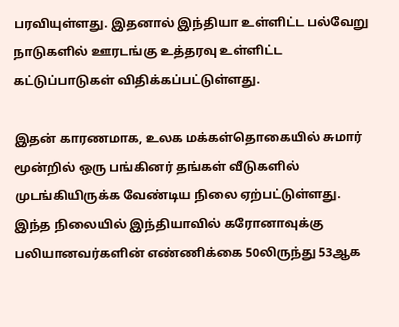பரவியுள்ளது. இதனால் இந்தியா உள்ளிட்ட பல்வேறு நாடுகளில் ஊரடங்கு உத்தரவு உள்ளிட்ட கட்டுப்பாடுகள் விதிக்கப்பட்டுள்ளது.

இதன் காரணமாக, உலக மக்கள்தொகையில் சுமார் மூன்றில் ஒரு பங்கினர் தங்கள் வீடுகளில் முடங்கியிருக்க வேண்டிய நிலை ஏற்பட்டுள்ளது. இந்த நிலையில் இந்தியாவில் கரோனாவுக்கு பலியானவர்களின் எண்ணிக்கை 50லிருந்து 53ஆக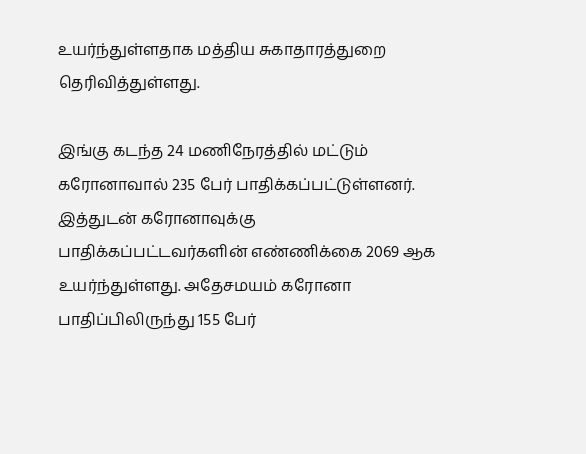உயர்ந்துள்ளதாக மத்திய சுகாதாரத்துறை தெரிவித்துள்ளது.

இங்கு கடந்த 24 மணிநேரத்தில் மட்டும் கரோனாவால் 235 பேர் பாதிக்கப்பட்டுள்ளனர். இத்துடன் கரோனாவுக்கு பாதிக்கப்பட்டவர்களின் எண்ணிக்கை 2069 ஆக உயர்ந்துள்ளது. அதேசமயம் கரோனா பாதிப்பிலிருந்து 155 பேர்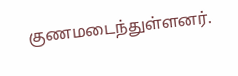குணமடைந்துள்ளனர்.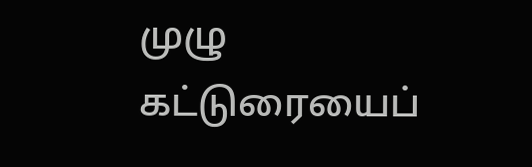முழு கட்டுரையைப்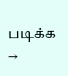படிக்க →